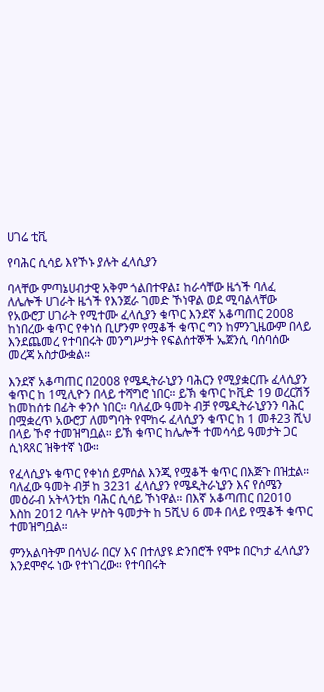ሀገሬ ቲቪ

የባሕር ሲሳይ እየኾኑ ያሉት ፈላሲያን

ባላቸው ምጣኔሀብታዊ አቅም ጎልበተዋል፤ ከራሳቸው ዜጎች ባለፈ ለሌሎች ሀገራት ዜጎች የእንጀራ ገመድ ኾነዋል ወደ ሚባልላቸው የአውሮፓ ሀገራት የሚተሙ ፈላሲያን ቁጥር እንደኛ አቆጣጠር 2008 ከነበረው ቁጥር የቀነሰ ቢሆንም የሟቆች ቁጥር ግን ከምንጊዜውም በላይ እንደጨመረ የተባበሩት መንግሥታት የፍልሰተኞች ኤጀንሲ ባሰባሰው መረጃ አስታውቋል።

እንደኛ አቆጣጠር በ2008 የሜዲትራኒያን ባሕርን የሚያቋርጡ ፈላሲያን ቁጥር ከ 1ሚሊዮን በላይ ተሻግሮ ነበር። ይኽ ቁጥር ኮቪድ 19 ወረርሽኝ ከመከሰቱ በፊት ቀንሶ ነበር። ባለፈው ዓመት ብቻ የሜዲትራኒያንን ባሕር በሟቋረጥ አውሮፓ ለመግባት የሞከሩ ፈላሲያን ቁጥር ከ 1 መቶ23 ሺህ በላይ ኾኖ ተመዝግቧል። ይኽ ቁጥር ከሌሎች ተመሳሳይ ዓመታት ጋር ሲነጻጸር ዝቅተኛ ነው።

የፈላሲያኑ ቁጥር የቀነሰ ይምሰል እንጂ የሟቆች ቁጥር በእጅጉ በዝቷል። ባለፈው ዓመት ብቻ ከ 3231 ፈላሲያን የሜዲትራኒያን እና የሰሜን መዕራብ አትላንቲክ ባሕር ሲሳይ ኾነዋል። በእኛ አቆጣጠር በ2010 እስከ 2012 ባሉት ሦስት ዓመታት ከ 5ሺህ 6 መቶ በላይ የሟቆች ቁጥር ተመዝግቧል።

ምንአልባትም በሳህራ በርሃ እና በተለያዩ ድንበሮች የሞቱ በርካታ ፈላሲያን እንደሞኖሩ ነው የተነገረው። የተባበሩት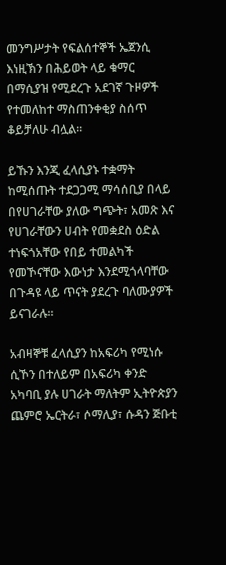መንግሥታት የፍልሰተኞች ኤጀንሲ እነዚኽን በሕይወት ላይ ቁማር በማሲያዝ የሚደረጉ አደገኛ ጉዞዎች የተመለከተ ማስጠንቀቂያ ስሰጥ ቆይቻለሁ ብሏል።

ይኹን እንጂ ፈላሲያኑ ተቋማት ከሚሰጡት ተደጋጋሚ ማሳሰቢያ በላይ በየሀገራቸው ያለው ግጭት፣ አመጽ እና የሀገራቸውን ሀብት የመቋደስ ዕድል ተነፍጎአቸው የበይ ተመልካች የመኾናቸው እውነታ እንደሚጎላባቸው በጉዳዩ ላይ ጥናት ያደረጉ ባለሙያዎች ይናገራሉ።

አብዛኞቹ ፈላሲያን ከአፍሪካ የሚነሱ ሲኾን በተለይም በአፍሪካ ቀንድ አካባቢ ያሉ ሀገራት ማለትም ኢትዮጵያን ጨምሮ ኤርትራ፣ ሶማሊያ፣ ሱዳን ጅቡቲ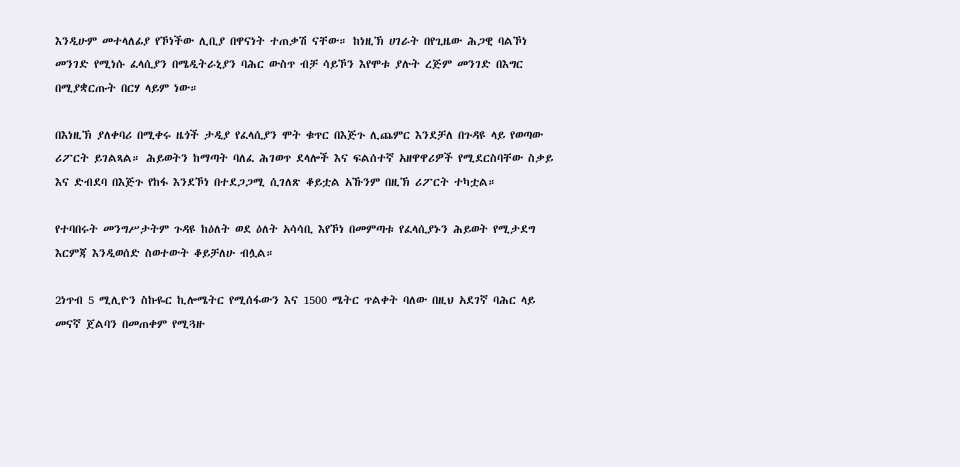እንዲሁም መተላለፊያ የኾነችው ሊቢያ በዋናነት ተጠቃሽ ናቸው። ከነዚኽ ሀገራት በየጊዜው ሕጋዊ ባልኾነ መንገድ የሚነሱ ፈላሲያን በሜዲትራኒያን ባሕር ውስጥ ብቻ ሳይኾን እየሞቱ ያሉት ረጅም መንገድ በእግር በሚያቋርጡት በርሃ ላይም ነው።

በእነዚኽ ያለቀባሪ በሚቀሩ ዜጎች ታዲያ የፈላሲያን ሞት ቁጥር በእጅጉ ሊጨምር እንደቻለ በጉዳዩ ላይ የወጣው ሪፖርት ይገልጻል። ሕይወትን ከማጣት ባለፈ ሕገወጥ ደላሎች እና ፍልሰተኛ አዘዋዋሪዎች የሚደርስባቸው ስቃይ እና ድብደባ በእጅጉ የከፋ እንደኾነ በተደጋጋሚ ሲገለጽ ቆይቷል አኹንም በዚኽ ሪፖርት ተካቷል።

የተባበሩት መንግሥታትም ጉዳዩ ከዕለት ወደ ዕለት አሳሳቢ እየኾነ በመምጣቱ የፈላሲያኑን ሕይወት የሚታደግ እርምጃ እንዲወሰድ ስወተውት ቆይቻለሁ ብሏል።

2ነጥብ 5 ሚሊዮን ስኩዬር ኪሎሜትር የሚሰፋውን እና 1500 ሜትር ጥልቀት ባለው በዚህ አደገኛ ባሕር ላይ መናኛ ጀልባን በመጠቀም የሚጓዙ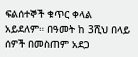ፍልሰተኞች ቁጥር ቀላል አይደለም። በዓመት ከ 3ሺህ በላይ ሰዎች በመስጠም አደጋ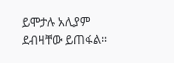ይሞታሉ አሊያም ደብዛቸው ይጠፋል።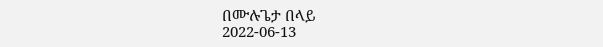በሙሉጌታ በላይ
2022-06-13